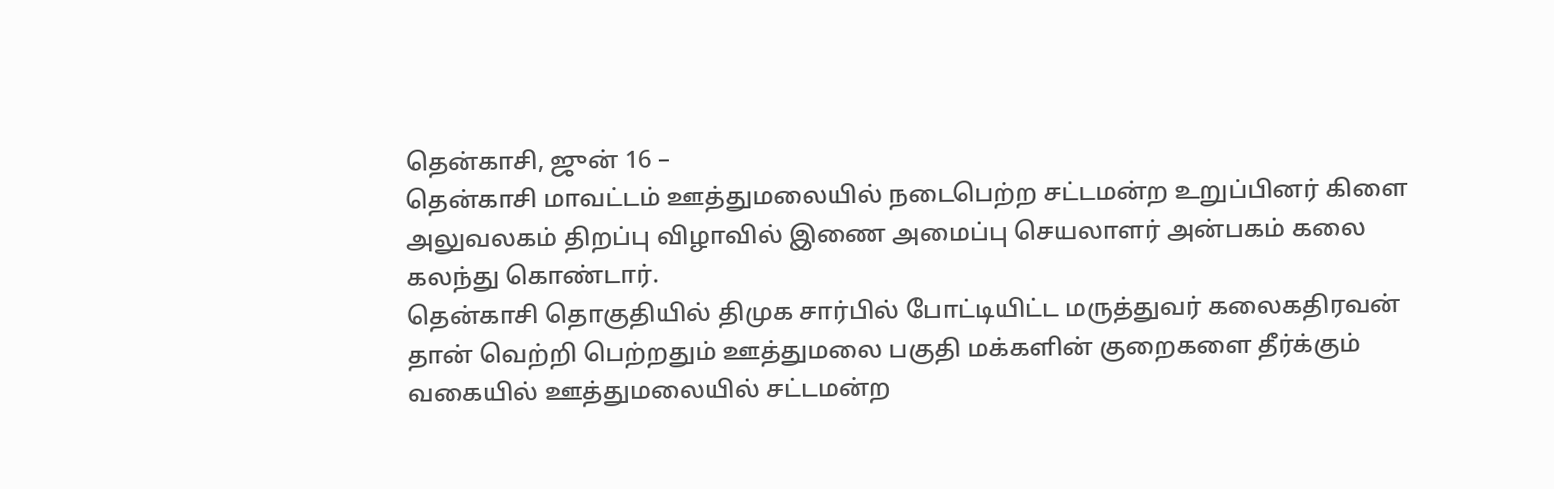தென்காசி, ஜுன் 16 –
தென்காசி மாவட்டம் ஊத்துமலையில் நடைபெற்ற சட்டமன்ற உறுப்பினர் கிளை அலுவலகம் திறப்பு விழாவில் இணை அமைப்பு செயலாளர் அன்பகம் கலை கலந்து கொண்டார்.
தென்காசி தொகுதியில் திமுக சார்பில் போட்டியிட்ட மருத்துவர் கலைகதிரவன் தான் வெற்றி பெற்றதும் ஊத்துமலை பகுதி மக்களின் குறைகளை தீர்க்கும் வகையில் ஊத்துமலையில் சட்டமன்ற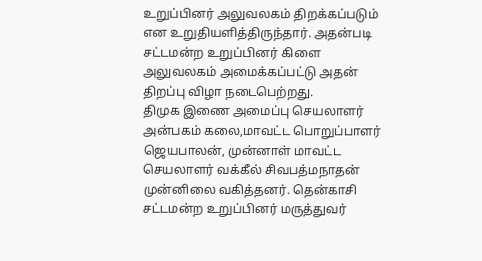உறுப்பினர் அலுவலகம் திறக்கப்படும் என உறுதியளித்திருந்தார். அதன்படி சட்டமன்ற உறுப்பினர் கிளை அலுவலகம் அமைக்கப்பட்டு அதன் திறப்பு விழா நடைபெற்றது.
திமுக இணை அமைப்பு செயலாளர் அன்பகம் கலை,மாவட்ட பொறுப்பாளர் ஜெயபாலன், முன்னாள் மாவட்ட செயலாளர் வக்கீல் சிவபத்மநாதன் முன்னிலை வகித்தனர். தென்காசி சட்டமன்ற உறுப்பினர் மருத்துவர்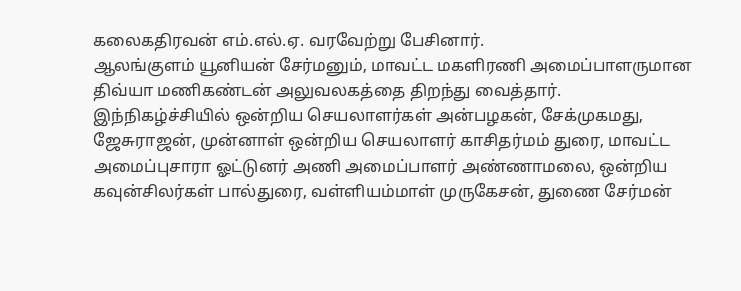கலைகதிரவன் எம்.எல்.ஏ. வரவேற்று பேசினார்.
ஆலங்குளம் யூனியன் சேர்மனும், மாவட்ட மகளிரணி அமைப்பாளருமான திவ்யா மணிகண்டன் அலுவலகத்தை திறந்து வைத்தார்.
இந்நிகழ்ச்சியில் ஒன்றிய செயலாளர்கள் அன்பழகன், சேக்முகமது, ஜேசுராஜன், முன்னாள் ஒன்றிய செயலாளர் காசிதர்மம் துரை, மாவட்ட அமைப்புசாரா ஓட்டுனர் அணி அமைப்பாளர் அண்ணாமலை, ஒன்றிய கவுன்சிலர்கள் பால்துரை, வள்ளியம்மாள் முருகேசன், துணை சேர்மன்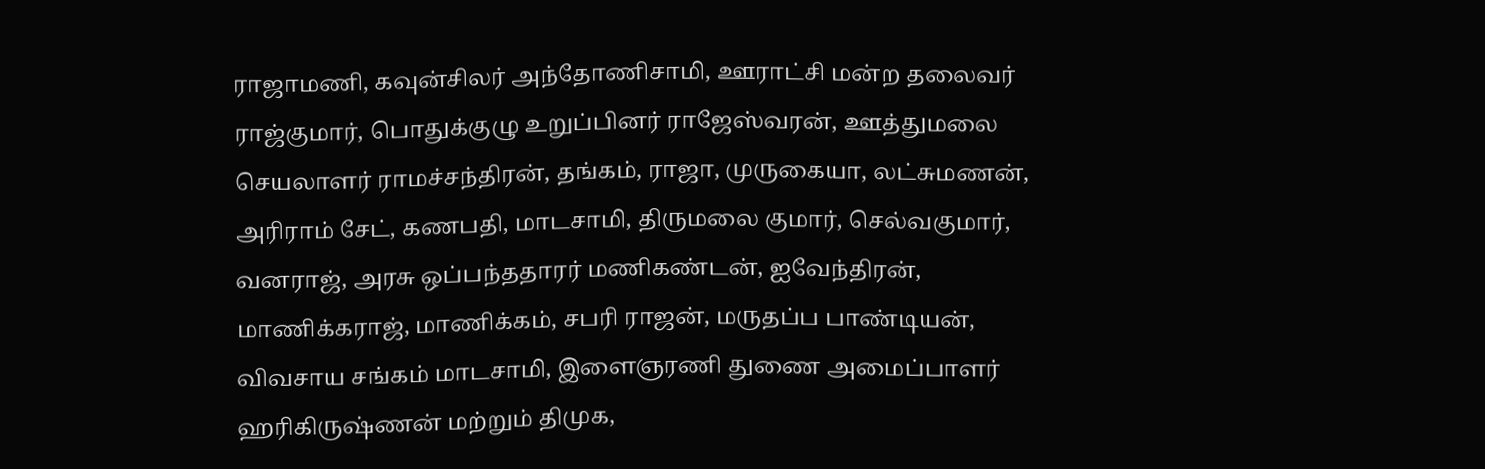ராஜாமணி, கவுன்சிலர் அந்தோணிசாமி, ஊராட்சி மன்ற தலைவர் ராஜ்குமார், பொதுக்குழு உறுப்பினர் ராஜேஸ்வரன், ஊத்துமலை செயலாளர் ராமச்சந்திரன், தங்கம், ராஜா, முருகையா, லட்சுமணன், அரிராம் சேட், கணபதி, மாடசாமி, திருமலை குமார், செல்வகுமார், வனராஜ், அரசு ஒப்பந்ததாரர் மணிகண்டன், ஐவேந்திரன், மாணிக்கராஜ், மாணிக்கம், சபரி ராஜன், மருதப்ப பாண்டியன், விவசாய சங்கம் மாடசாமி, இளைஞரணி துணை அமைப்பாளர் ஹரிகிருஷ்ணன் மற்றும் திமுக,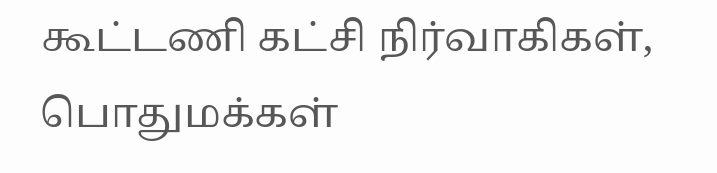கூட்டணி கட்சி நிர்வாகிகள், பொதுமக்கள்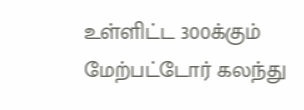உள்ளிட்ட 300க்கும் மேற்பட்டோர் கலந்து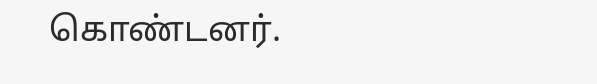கொண்டனர்.